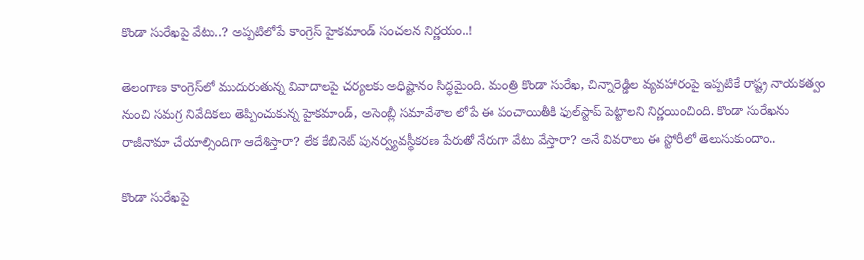కొండా సురేఖపై వేటు..? అప్పటిలోపే కాంగ్రెస్ హైకమాండ్ సంచలన నిర్ణయం..!

తెలంగాణ కాంగ్రెస్‌లో ముదురుతున్న వివాదాలపై చర్యలకు అధిష్టానం సిద్ధమైంది. మంత్రి కొండా సురేఖ, చిన్నారెడ్డిల వ్యవహారంపై ఇప్పటికే రాష్ట్ర నాయకత్వం నుంచి సమగ్ర నివేదికలు తెప్పించుకున్న హైకమాండ్, అసెంబ్లీ సమావేశాల లోపే ఈ పంచాయితీకి ఫుల్‌స్టాప్ పెట్టాలని నిర్ణయించింది. కొండా సురేఖను రాజీనామా చేయాల్సిందిగా ఆదేశిస్తారా? లేక కేబినెట్ పునర్వ్యవస్థీకరణ పేరుతో నేరుగా వేటు వేస్తారా? అనే వివరాలు ఈ స్టోరీలో తెలుసుకుందాం..

కొండా సురేఖపై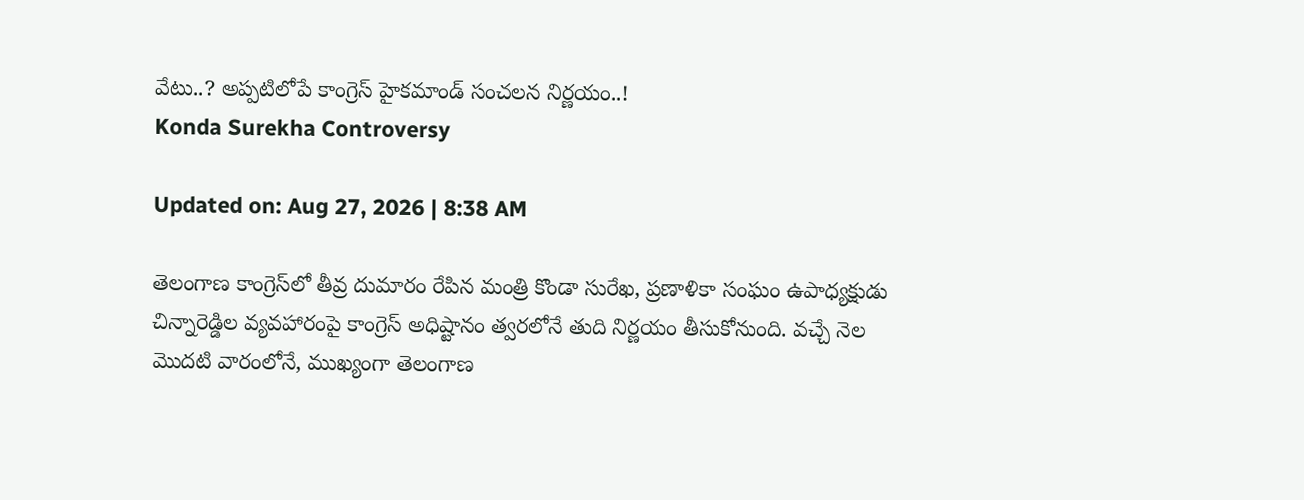వేటు..? అప్పటిలోపే కాంగ్రెస్ హైకమాండ్ సంచలన నిర్ణయం..!
Konda Surekha Controversy

Updated on: Aug 27, 2026 | 8:38 AM

తెలంగాణ కాంగ్రెస్‌లో తీవ్ర దుమారం రేపిన మంత్రి కొండా సురేఖ, ప్రణాళికా సంఘం ఉపాధ్యక్షుడు చిన్నారెడ్డిల వ్యవహారంపై కాంగ్రెస్ అధిష్టానం త్వరలోనే తుది నిర్ణయం తీసుకోనుంది. వచ్చే నెల మొదటి వారంలోనే, ముఖ్యంగా తెలంగాణ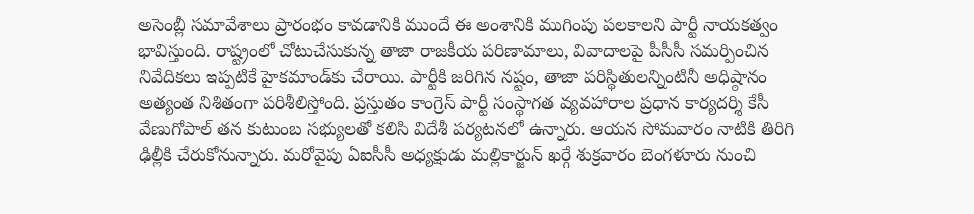అసెంబ్లీ సమావేశాలు ప్రారంభం కావడానికి ముందే ఈ అంశానికి ముగింపు పలకాలని పార్టీ నాయకత్వం భావిస్తుంది. రాష్ట్రంలో చోటుచేసుకున్న తాజా రాజకీయ పరిణామాలు, వివాదాలపై పీసీసీ సమర్పించిన నివేదికలు ఇప్పటికే హైకమాండ్‌కు చేరాయి. పార్టీకి జరిగిన నష్టం, తాజా పరిస్థితులన్నింటినీ అధిష్ఠానం అత్యంత నిశితంగా పరిశీలిస్తోంది. ప్రస్తుతం కాంగ్రెస్ పార్టీ సంస్థాగత వ్యవహారాల ప్రధాన కార్యదర్శి కేసీ వేణుగోపాల్ తన కుటుంబ సభ్యులతో కలిసి విదేశీ పర్యటనలో ఉన్నారు. ఆయన సోమవారం నాటికి తిరిగి ఢిల్లీకి చేరుకోనున్నారు. మరోవైపు ఏఐసీసీ అధ్యక్షుడు మల్లికార్జున్ ఖర్గే శుక్రవారం బెంగళూరు నుంచి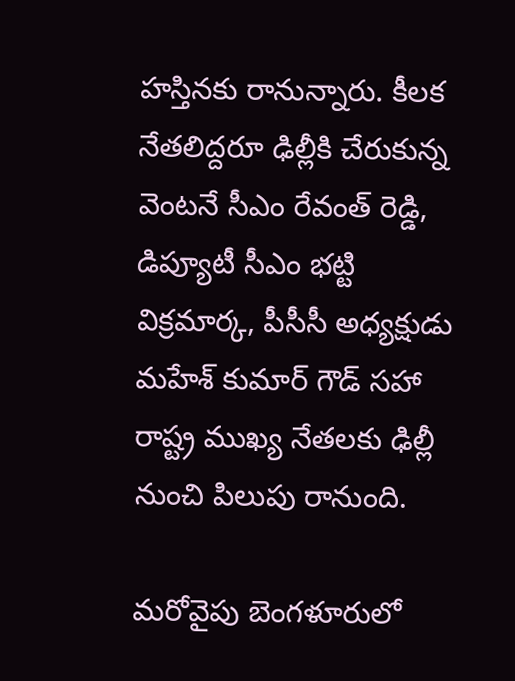హస్తినకు రానున్నారు. కీలక నేతలిద్దరూ ఢిల్లీకి చేరుకున్న వెంటనే సీఎం రేవంత్ రెడ్డి, డిప్యూటీ సీఎం భట్టి విక్రమార్క, పీసీసీ అధ్యక్షుడు మహేశ్ కుమార్ గౌడ్ సహా రాష్ట్ర ముఖ్య నేతలకు ఢిల్లీ నుంచి పిలుపు రానుంది.

మరోవైపు బెంగళూరులో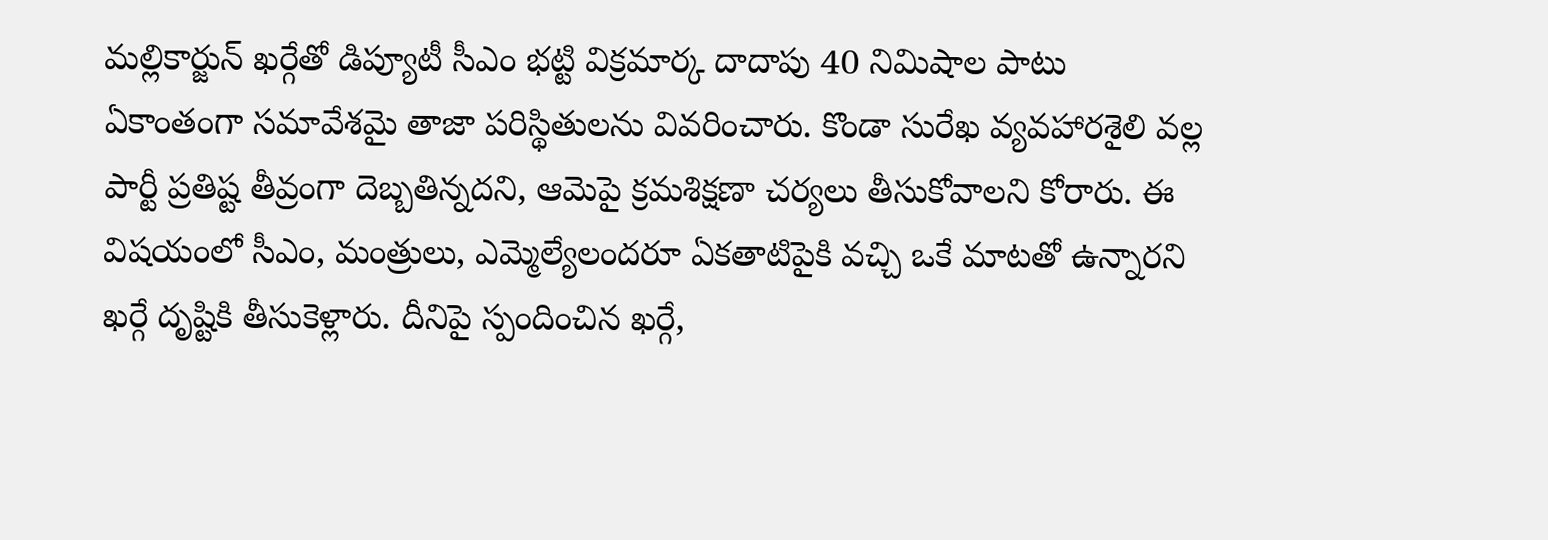మల్లికార్జున్ ఖర్గేతో డిప్యూటీ సీఎం భట్టి విక్రమార్క దాదాపు 40 నిమిషాల పాటు ఏకాంతంగా సమావేశమై తాజా పరిస్థితులను వివరించారు. కొండా సురేఖ వ్యవహారశైలి వల్ల పార్టీ ప్రతిష్ట తీవ్రంగా దెబ్బతిన్నదని, ఆమెపై క్రమశిక్షణా చర్యలు తీసుకోవాలని కోరారు. ఈ విషయంలో సీఎం, మంత్రులు, ఎమ్మెల్యేలందరూ ఏకతాటిపైకి వచ్చి ఒకే మాటతో ఉన్నారని ఖర్గే దృష్టికి తీసుకెళ్లారు. దీనిపై స్పందించిన ఖర్గే,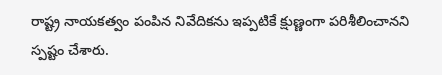రాష్ట్ర నాయకత్వం పంపిన నివేదికను ఇప్పటికే క్షుణ్ణంగా పరిశీలించానని స్పష్టం చేశారు.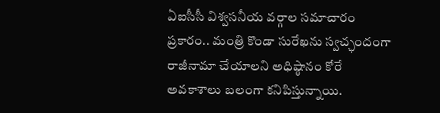ఏఐసీసీ విశ్వసనీయ వర్గాల సమాచారం ప్రకారం.. మంత్రి కొండా సురేఖను స్వచ్ఛందంగా రాజీనామా చేయాలని అధిష్ఠానం కోరే అవకాశాలు బలంగా కనిపిస్తున్నాయి.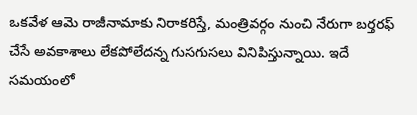ఒకవేళ ఆమె రాజీనామాకు నిరాకరిస్తే, మంత్రివర్గం నుంచి నేరుగా బర్తరఫ్ చేసే అవకాశాలు లేకపోలేదన్న గుసగుసలు వినిపిస్తున్నాయి. ఇదే సమయంలో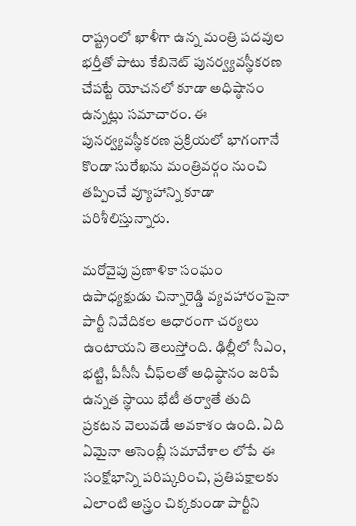రాష్ట్రంలో ఖాళీగా ఉన్న మంత్రి పదవుల భర్తీతో పాటు కేబినెట్ పునర్వ్యవస్థీకరణ చేపట్టే యోచనలో కూడా అధిష్ఠానం ఉన్నట్లు సమాచారం. ఈ పునర్వ్యవస్థీకరణ ప్రక్రియలో భాగంగానే కొండా సురేఖను మంత్రివర్గం నుంచి తప్పించే వ్యూహాన్ని కూడా పరిశీలిస్తున్నారు.

మరోవైపు ప్రణాళికా సంఘం ఉపాధ్యక్షుడు చిన్నారెడ్డి వ్యవహారంపైనా పార్టీ నివేదికల ఆధారంగా చర్యలు ఉంటాయని తెలుస్తోంది. ఢిల్లీలో సీఎం, భట్టి, పీసీసీ చీఫ్‌లతో అధిష్ఠానం జరిపే ఉన్నత స్థాయి భేటీ తర్వాతే తుది ప్రకటన వెలువడే అవకాశం ఉంది. ఏది ఏమైనా అసెంబ్లీ సమావేశాల లోపే ఈ సంక్షోభాన్ని పరిష్కరించి, ప్రతిపక్షాలకు ఎలాంటి అస్త్రం చిక్కకుండా పార్టీని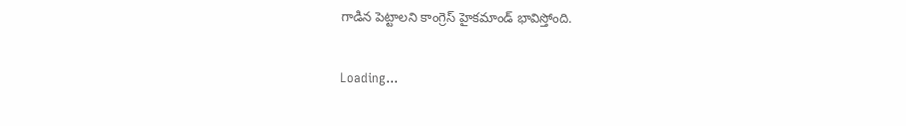గాడిన పెట్టాలని కాంగ్రెస్ హైకమాండ్ భావిస్తోంది.

Loading...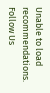Unable to load recommendations.
Follow Us